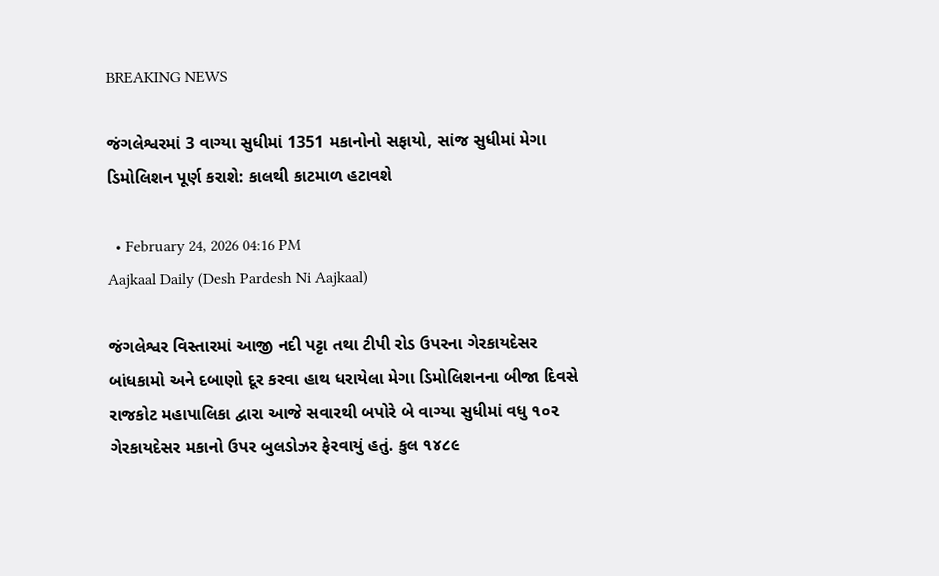BREAKING NEWS

જંગલેશ્વરમાં 3 વાગ્યા સુધીમાં 1351 મકાનોનો સફાયો, સાંજ સુધીમાં મેગા ડિમોલિશન પૂર્ણ કરાશે: કાલથી કાટમાળ હટાવશે

  • February 24, 2026 04:16 PM
Aajkaal Daily (Desh Pardesh Ni Aajkaal)

જંગલેશ્વર વિસ્તારમાં આજી નદી પટ્ટા તથા ટીપી રોડ ઉપરના ગેરકાયદેસર બાંધકામો અને દબાણો દૂર કરવા હાથ ધરાયેલા મેગા ડિમોલિશનના બીજા દિવસે રાજકોટ મહાપાલિકા દ્વારા આજે સવારથી બપોરે બે વાગ્યા સુધીમાં વધુ ૧૦૨ ગેરકાયદેસર મકાનો ઉપર બુલડોઝર ફેરવાયું હતું. કુલ ૧૪૮૯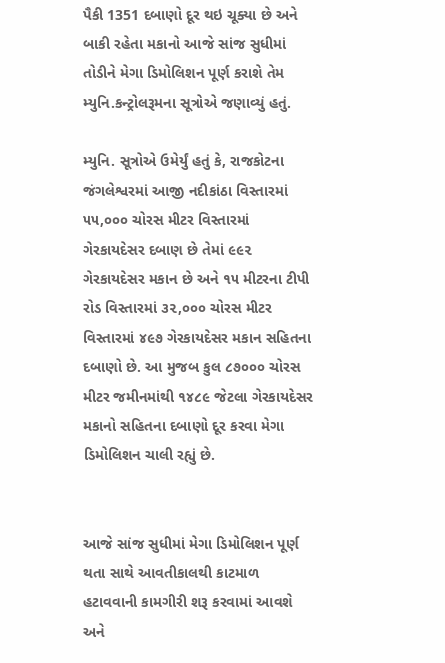પૈકી 1351 દબાણો દૂર થઇ ચૂક્યા છે અને બાકી રહેતા મકાનો આજે સાંજ સુધીમાં તોડીને મેગા ડિમોલિશન પૂર્ણ કરાશે તેમ મ્યુનિ.કન્ટ્રોલરૂમના સૂત્રોએ જણાવ્યું હતું.

મ્યુનિ. સૂત્રોએ ઉમેર્યું હતું કે, રાજકોટના જંગલેશ્વરમાં આજી નદીકાંઠા વિસ્તારમાં ૫૫,૦૦૦ ચોરસ મીટર વિસ્તારમાં ગેરકાયદેસર દબાણ છે તેમાં ૯૯૨ ગેરકાયદેસર મકાન છે અને ૧૫ મીટરના ટીપી રોડ વિસ્તારમાં ૩૨,૦૦૦ ચોરસ મીટર વિસ્તારમાં ૪૯૭ ગેરકાયદેસર મકાન સહિતના દબાણો છે. આ મુજબ કુલ ૮૭૦૦૦ ચોરસ મીટર જમીનમાંથી ૧૪૮૯ જેટલા ગેરકાયદેસર મકાનો સહિતના દબાણો દૂર કરવા મેગા ડિમોલિશન ચાલી રહ્યું છે.


આજે સાંજ સુધીમાં મેગા ડિમોલિશન પૂર્ણ થતા સાથે આવતીકાલથી કાટમાળ હટાવવાની કામગીરી શરૂ કરવામાં આવશે અને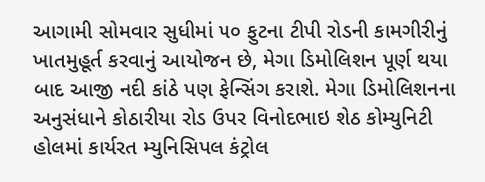આગામી સોમવાર સુધીમાં ૫૦ ફુટના ટીપી રોડની કામગીરીનું ખાતમુહૂર્ત કરવાનું આયોજન છે, મેગા ડિમોલિશન પૂર્ણ થયા બાદ આજી નદી કાંઠે પણ ફેન્સિંગ કરાશે. મેગા ડિમોલિશનના અનુસંધાને કોઠારીયા રોડ ઉપર વિનોદભાઇ શેઠ કોમ્યુનિટી હોલમાં કાર્યરત મ્યુનિસિપલ કંટ્રોલ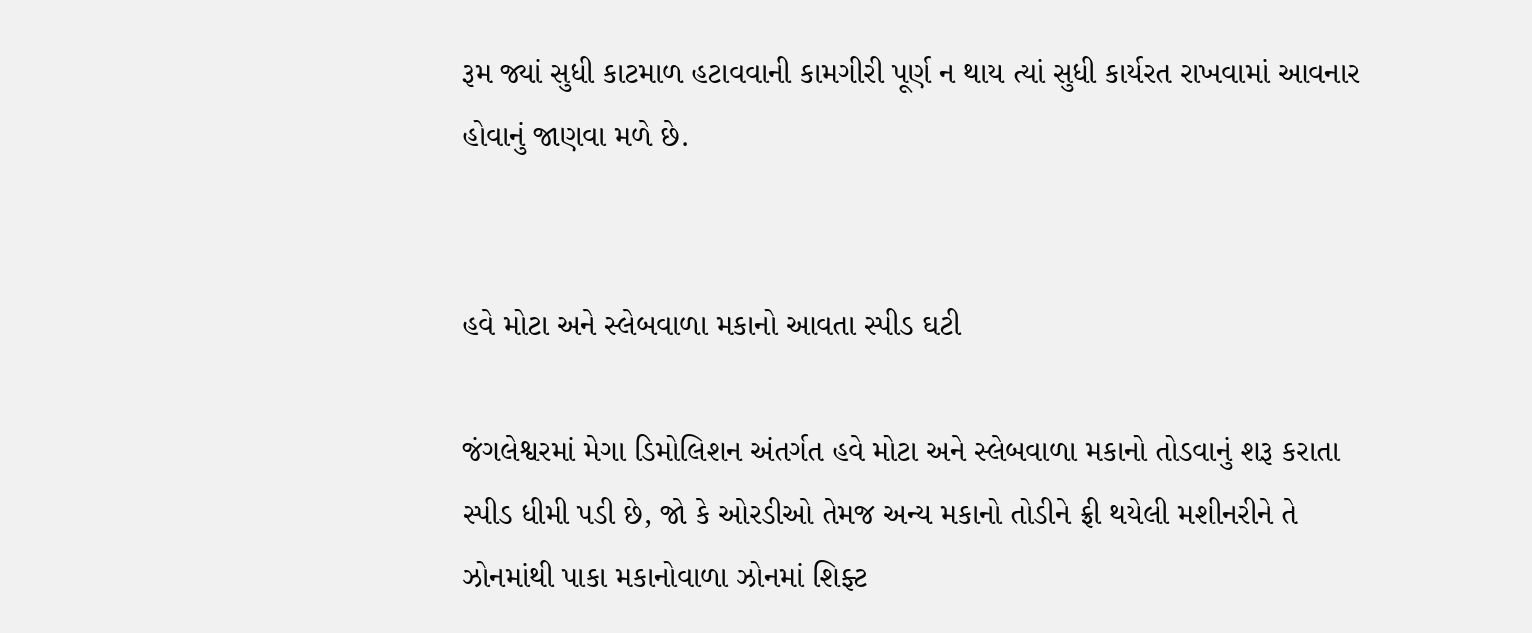રૂમ જ્યાં સુધી કાટમાળ હટાવવાની કામગીરી પૂર્ણ ન થાય ત્યાં સુધી કાર્યરત રાખવામાં આવનાર હોવાનું જાણવા મળે છે.


હવે મોટા અને સ્લેબવાળા મકાનો આવતા સ્પીડ ઘટી

જંગલેશ્વરમાં મેગા ડિમોલિશન અંતર્ગત હવે મોટા અને સ્લેબવાળા મકાનો તોડવાનું શરૂ કરાતા સ્પીડ ધીમી પડી છે, જો કે ઓરડીઓ તેમજ અન્ય મકાનો તોડીને ફ્રી થયેલી મશીનરીને તે ઝોનમાંથી પાકા મકાનોવાળા ઝોનમાં શિફ્ટ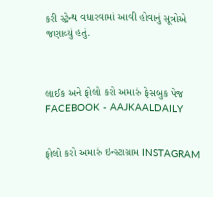કરી સ્ટ્રેન્થ વધારવામાં આવી હોવાનું સૂત્રોએ જણાવ્યું હતું.



લાઈક અને ફોલો કરો અમારું ફેસબુક પેજ FACEBOOK - AAJKAALDAILY


ફોલો કરો અમારું ઇન્સ્ટાગ્રામ INSTAGRAM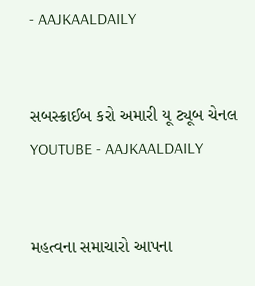- AAJKAALDAILY


સબસ્ક્રાઈબ કરો અમારી યૂ ટ્યૂબ ચેનલ YOUTUBE - AAJKAALDAILY


મહત્વના સમાચારો આપના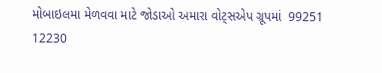મોબાઇલમા મેળવવા માટે જોડાઓ અમારા વોટ્સએપ ગ્રૂપમાં  99251 12230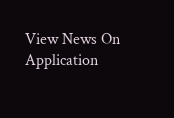View News On Application